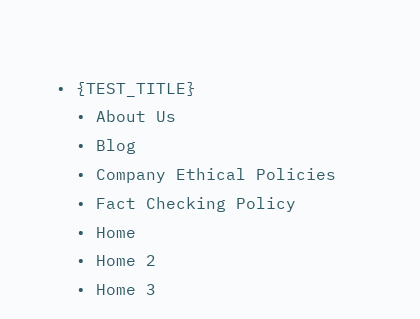• {TEST_TITLE}
  • About Us
  • Blog
  • Company Ethical Policies
  • Fact Checking Policy
  • Home
  • Home 2
  • Home 3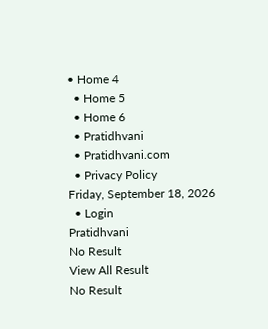• Home 4
  • Home 5
  • Home 6
  • Pratidhvani
  • Pratidhvani.com
  • Privacy Policy
Friday, September 18, 2026
  • Login
Pratidhvani
No Result
View All Result
No Result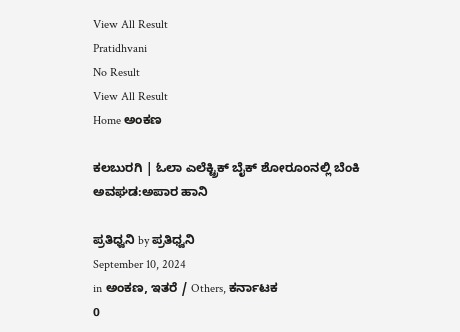View All Result
Pratidhvani
No Result
View All Result
Home ಅಂಕಣ

ಕಲಬುರಗಿ | ಓಲಾ ಎಲೆಕ್ಟ್ರಿಕ್ ಬೈಕ್ ಶೋರೂಂನಲ್ಲಿ ಬೆಂಕಿ ಅವಘಡ:ಅಪಾರ ಹಾನಿ

ಪ್ರತಿಧ್ವನಿ by ಪ್ರತಿಧ್ವನಿ
September 10, 2024
in ಅಂಕಣ, ಇತರೆ / Others, ಕರ್ನಾಟಕ
0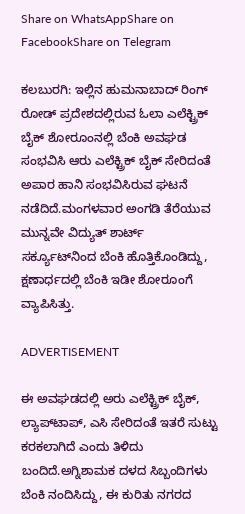Share on WhatsAppShare on FacebookShare on Telegram

ಕಲಬುರಗಿ: ಇಲ್ಲಿನ ಹುಮನಾಬಾದ್ ರಿಂಗ್ ರೋಡ್ ಪ್ರದೇಶದಲ್ಲಿರುವ ಓಲಾ ಎಲೆಕ್ಟ್ರಿಕ್ ಬೈಕ್ ಶೋರೂಂನಲ್ಲಿ ಬೆಂಕಿ ಅವಘಡ ಸಂಭವಿಸಿ ಆರು ಎಲೆಕ್ಟ್ರಿಕ್ ಬೈಕ್ ಸೇರಿದಂತೆ ಅಪಾರ ಹಾನಿ ಸಂಭವಿಸಿರುವ ಘಟನೆ ನಡೆದಿದೆ.ಮಂಗಳವಾರ ಅಂಗಡಿ ತೆರೆಯುವ ಮುನ್ನವೇ ವಿದ್ಯುತ್ ಶಾರ್ಟ್ ಸರ್ಕ್ಯೂಟ್‌ನಿಂದ ಬೆಂಕಿ ಹೊತ್ತಿಕೊಂಡಿದ್ದು, ಕ್ಷಣಾರ್ಧದಲ್ಲಿ ಬೆಂಕಿ ಇಡೀ ಶೋರೂಂಗೆ ವ್ಯಾಪಿಸಿತ್ತು.

ADVERTISEMENT

ಈ ಅವಘಡದಲ್ಲಿ ಅರು ಎಲೆಕ್ಟ್ರಿಕ್ ಬೈಕ್, ಲ್ಯಾಪ್‌ಟಾಪ್, ಎಸಿ ಸೇರಿದಂತೆ ಇತರೆ ಸುಟ್ಟು ಕರಕಲಾಗಿದೆ ಎಂದು ತಿಳಿದು ಬಂದಿದೆ.ಅಗ್ನಿಶಾಮಕ ದಳದ ಸಿಬ್ಬಂದಿಗಳು ಬೆಂಕಿ ನಂದಿಸಿದ್ದು, ಈ ಕುರಿತು ನಗರದ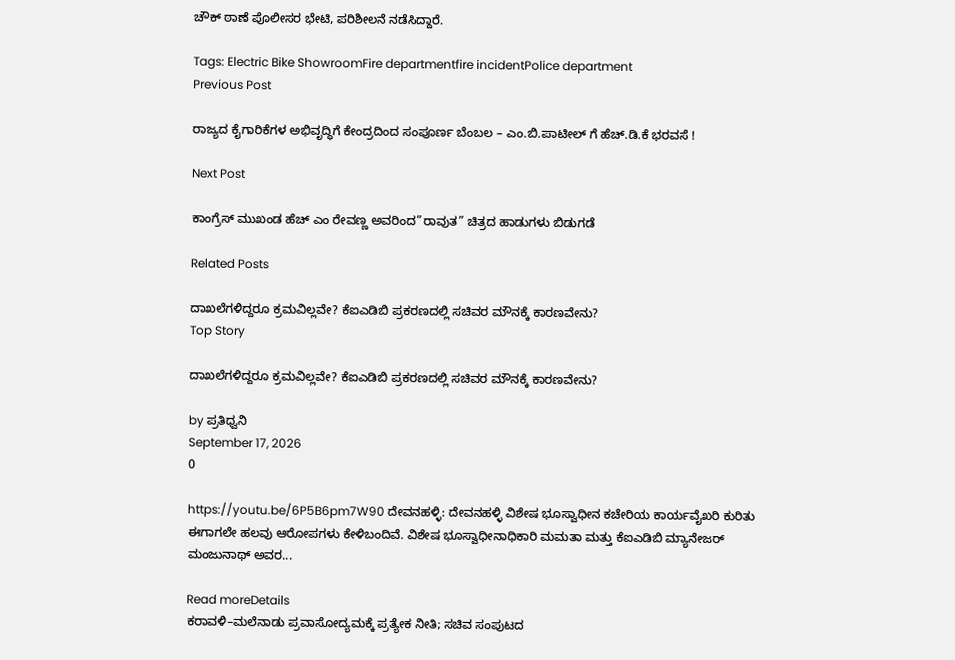ಚೌಕ್ ಠಾಣೆ ಪೊಲೀಸರ ಭೇಟಿ, ಪರಿಶೀಲನೆ ನಡೆಸಿದ್ದಾರೆ.

Tags: Electric Bike ShowroomFire departmentfire incidentPolice department
Previous Post

ರಾಜ್ಯದ ಕೈಗಾರಿಕೆಗಳ ಅಭಿವೃದ್ಧಿಗೆ ಕೇಂದ್ರದಿಂದ ಸಂಪೂರ್ಣ ಬೆಂಬಲ – ಎಂ.ಬಿ.ಪಾಟೀಲ್ ಗೆ ಹೆಚ್.ಡಿ.ಕೆ ಭರವಸೆ !

Next Post

ಕಾಂಗ್ರೆಸ್ ಮುಖಂಡ ಹೆಚ್ ಎಂ ರೇವಣ್ಣ ಅವರಿಂದ”ರಾವುತ” ಚಿತ್ರದ ಹಾಡುಗಳು ಬಿಡುಗಡೆ

Related Posts

ದಾಖಲೆಗಳಿದ್ದರೂ ಕ್ರಮವಿಲ್ಲವೇ? ಕೆಐಎಡಿಬಿ ಪ್ರಕರಣದಲ್ಲಿ ಸಚಿವರ ಮೌನಕ್ಕೆ ಕಾರಣವೇನು?
Top Story

ದಾಖಲೆಗಳಿದ್ದರೂ ಕ್ರಮವಿಲ್ಲವೇ? ಕೆಐಎಡಿಬಿ ಪ್ರಕರಣದಲ್ಲಿ ಸಚಿವರ ಮೌನಕ್ಕೆ ಕಾರಣವೇನು?

by ಪ್ರತಿಧ್ವನಿ
September 17, 2026
0

https://youtu.be/6P5B6pm7W90 ದೇವನಹಳ್ಳಿ: ದೇವನಹಳ್ಳಿ ವಿಶೇಷ ಭೂಸ್ವಾಧೀನ ಕಚೇರಿಯ ಕಾರ್ಯವೈಖರಿ ಕುರಿತು ಈಗಾಗಲೇ ಹಲವು ಆರೋಪಗಳು ಕೇಳಿಬಂದಿವೆ. ವಿಶೇಷ ಭೂಸ್ವಾಧೀನಾಧಿಕಾರಿ ಮಮತಾ ಮತ್ತು ಕೆಐಎಡಿಬಿ ಮ್ಯಾನೇಜರ್ ಮಂಜುನಾಥ್ ಅವರ...

Read moreDetails
ಕರಾವಳಿ–ಮಲೆನಾಡು ಪ್ರವಾಸೋದ್ಯಮಕ್ಕೆ ಪ್ರತ್ಯೇಕ ನೀತಿ; ಸಚಿವ ಸಂಪುಟದ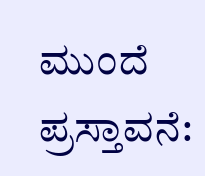ಮುಂದೆ ಪ್ರಸ್ತಾವನೆ: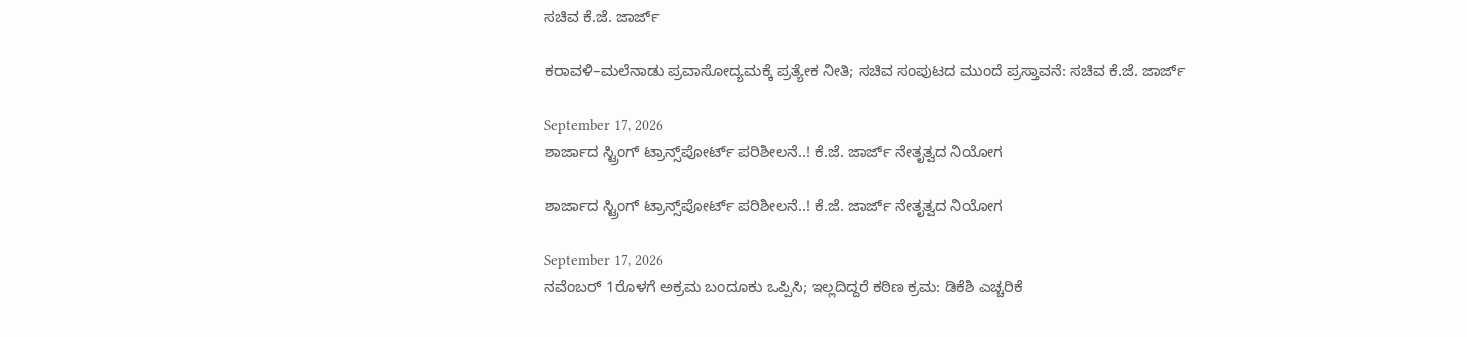ಸಚಿವ ಕೆ.ಜೆ. ಜಾರ್ಜ್‌

ಕರಾವಳಿ–ಮಲೆನಾಡು ಪ್ರವಾಸೋದ್ಯಮಕ್ಕೆ ಪ್ರತ್ಯೇಕ ನೀತಿ; ಸಚಿವ ಸಂಪುಟದ ಮುಂದೆ ಪ್ರಸ್ತಾವನೆ: ಸಚಿವ ಕೆ.ಜೆ. ಜಾರ್ಜ್‌

September 17, 2026
ಶಾರ್ಜಾದ ಸ್ಟ್ರಿಂಗ್ ಟ್ರಾನ್ಸ್‌ಪೋರ್ಟ್‌ ಪರಿಶೀಲನೆ..! ಕೆ.ಜೆ. ಜಾರ್ಜ್ ನೇತೃತ್ವದ ನಿಯೋಗ

ಶಾರ್ಜಾದ ಸ್ಟ್ರಿಂಗ್ ಟ್ರಾನ್ಸ್‌ಪೋರ್ಟ್‌ ಪರಿಶೀಲನೆ..! ಕೆ.ಜೆ. ಜಾರ್ಜ್ ನೇತೃತ್ವದ ನಿಯೋಗ

September 17, 2026
ನವೆಂಬರ್ 1ರೊಳಗೆ ಅಕ್ರಮ ಬಂದೂಕು ಒಪ್ಪಿಸಿ; ಇಲ್ಲದಿದ್ದರೆ ಕಠಿಣ ಕ್ರಮ: ಡಿಕೆಶಿ ಎಚ್ಚರಿಕೆ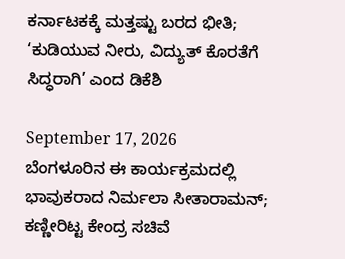ಕರ್ನಾಟಕಕ್ಕೆ ಮತ್ತಷ್ಟು ಬರದ ಭೀತಿ; ‘ಕುಡಿಯುವ ನೀರು, ವಿದ್ಯುತ್ ಕೊರತೆಗೆ ಸಿದ್ಧರಾಗಿ’ ಎಂದ ಡಿಕೆಶಿ

September 17, 2026
ಬೆಂಗಳೂರಿನ ಈ ಕಾರ್ಯಕ್ರಮದಲ್ಲಿ ಭಾವುಕರಾದ ನಿರ್ಮಲಾ ಸೀತಾರಾಮನ್; ಕಣ್ಣೀರಿಟ್ಟ ಕೇಂದ್ರ ಸಚಿವೆ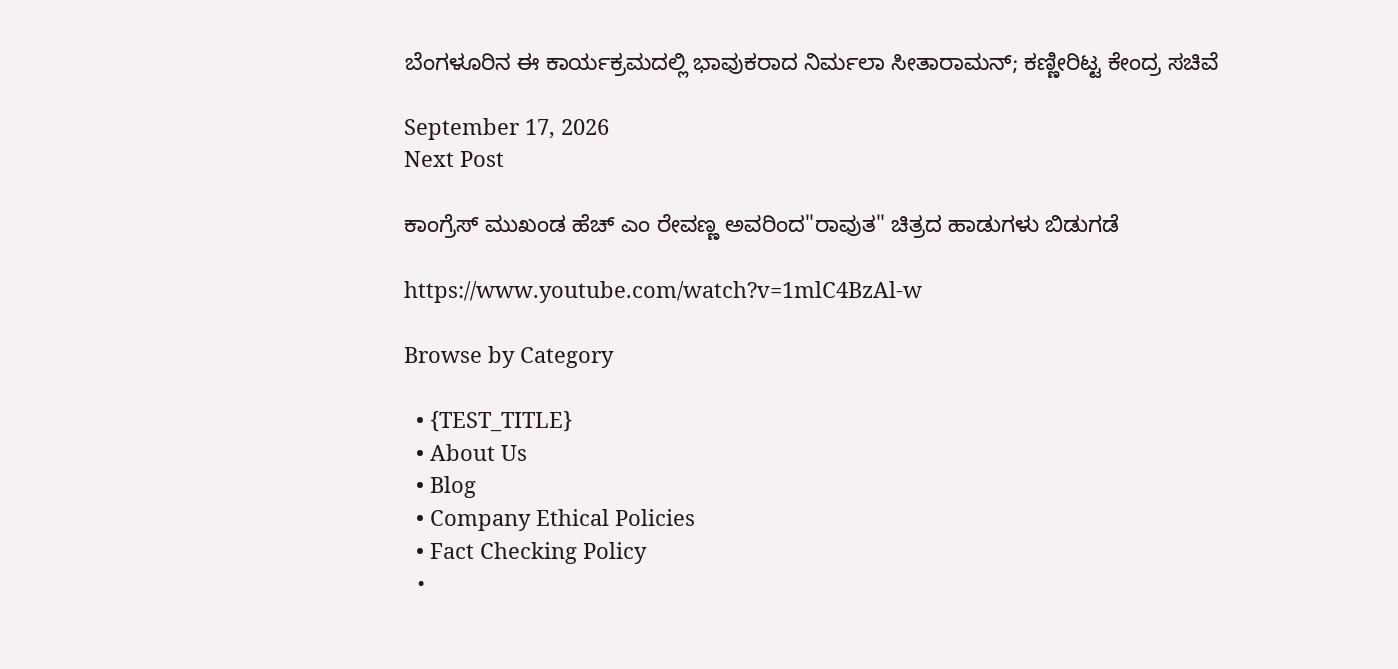ಬೆಂಗಳೂರಿನ ಈ ಕಾರ್ಯಕ್ರಮದಲ್ಲಿ ಭಾವುಕರಾದ ನಿರ್ಮಲಾ ಸೀತಾರಾಮನ್; ಕಣ್ಣೀರಿಟ್ಟ ಕೇಂದ್ರ ಸಚಿವೆ

September 17, 2026
Next Post

ಕಾಂಗ್ರೆಸ್ ಮುಖಂಡ ಹೆಚ್ ಎಂ ರೇವಣ್ಣ ಅವರಿಂದ"ರಾವುತ" ಚಿತ್ರದ ಹಾಡುಗಳು ಬಿಡುಗಡೆ

https://www.youtube.com/watch?v=1mlC4BzAl-w

Browse by Category

  • {TEST_TITLE}
  • About Us
  • Blog
  • Company Ethical Policies
  • Fact Checking Policy
  •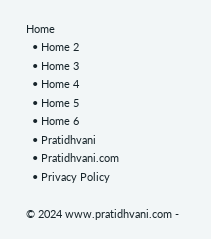Home
  • Home 2
  • Home 3
  • Home 4
  • Home 5
  • Home 6
  • Pratidhvani
  • Pratidhvani.com
  • Privacy Policy

© 2024 www.pratidhvani.com -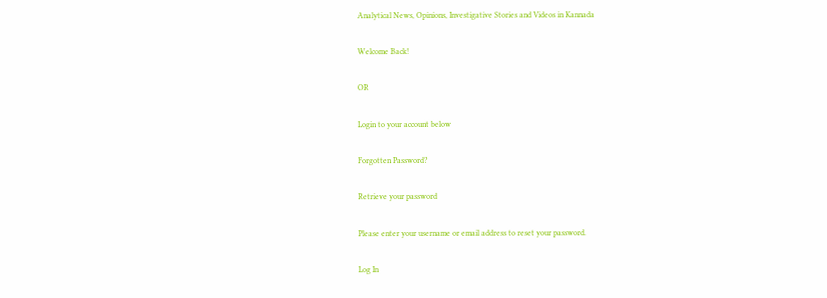Analytical News, Opinions, Investigative Stories and Videos in Kannada

Welcome Back!

OR

Login to your account below

Forgotten Password?

Retrieve your password

Please enter your username or email address to reset your password.

Log In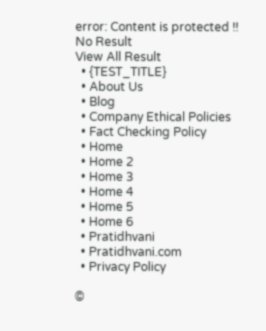error: Content is protected !!
No Result
View All Result
  • {TEST_TITLE}
  • About Us
  • Blog
  • Company Ethical Policies
  • Fact Checking Policy
  • Home
  • Home 2
  • Home 3
  • Home 4
  • Home 5
  • Home 6
  • Pratidhvani
  • Pratidhvani.com
  • Privacy Policy

©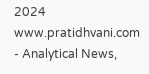2024 www.pratidhvani.com - Analytical News,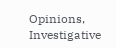Opinions, Investigative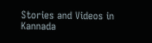Stories and Videos in Kannada